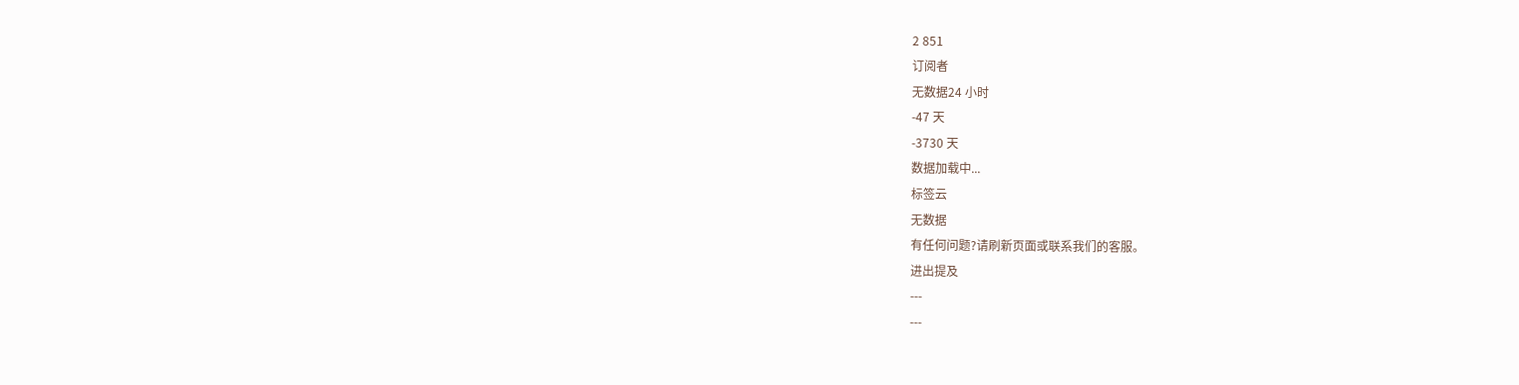2 851
订阅者
无数据24 小时
-47 天
-3730 天
数据加载中...
标签云
无数据
有任何问题?请刷新页面或联系我们的客服。
进出提及
---
---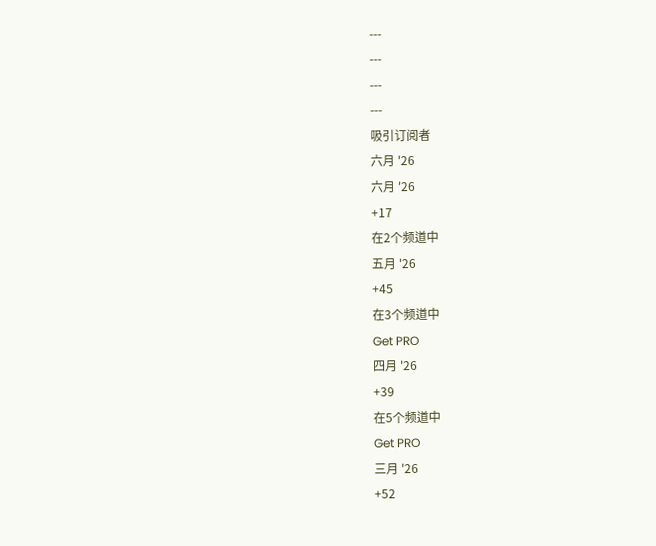---
---
---
---
吸引订阅者
六月 '26
六月 '26
+17
在2个频道中
五月 '26
+45
在3个频道中
Get PRO
四月 '26
+39
在5个频道中
Get PRO
三月 '26
+52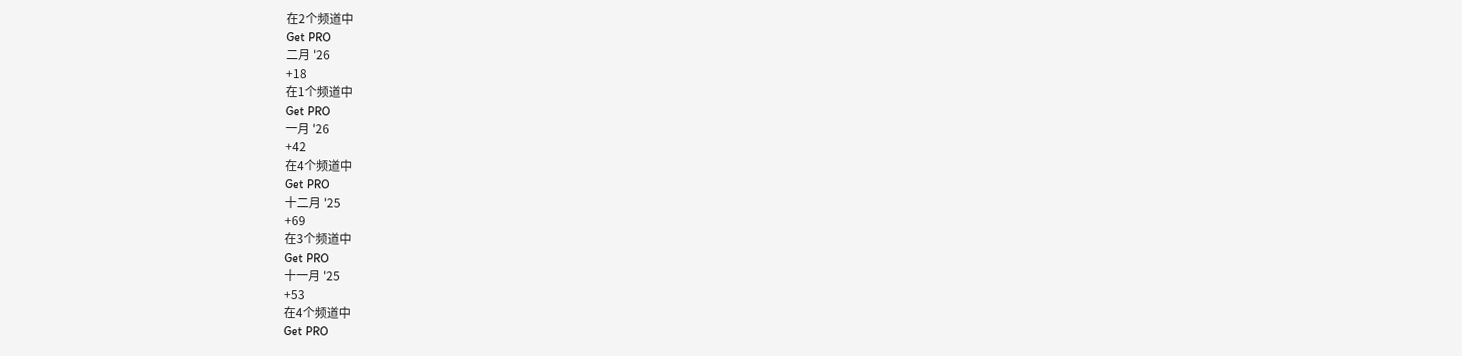在2个频道中
Get PRO
二月 '26
+18
在1个频道中
Get PRO
一月 '26
+42
在4个频道中
Get PRO
十二月 '25
+69
在3个频道中
Get PRO
十一月 '25
+53
在4个频道中
Get PRO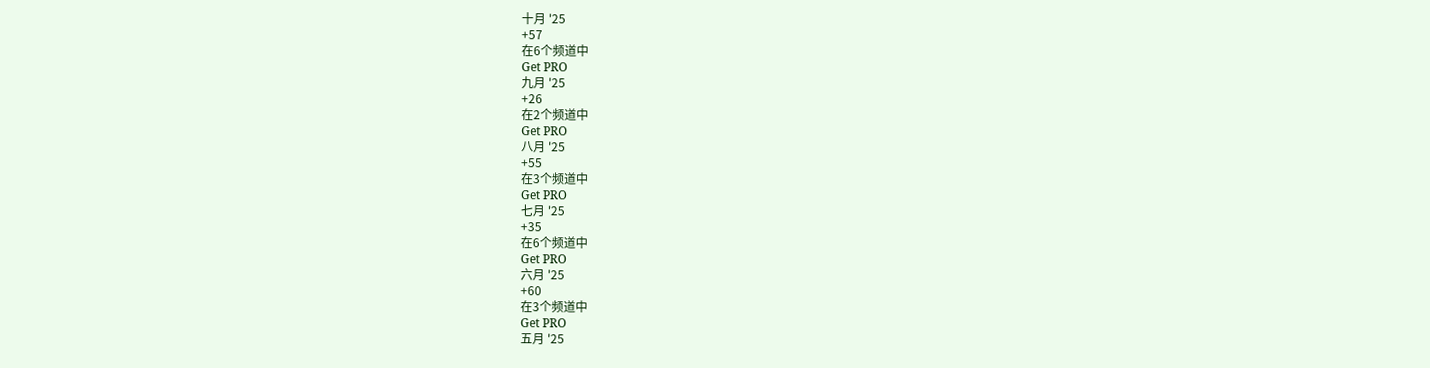十月 '25
+57
在6个频道中
Get PRO
九月 '25
+26
在2个频道中
Get PRO
八月 '25
+55
在3个频道中
Get PRO
七月 '25
+35
在6个频道中
Get PRO
六月 '25
+60
在3个频道中
Get PRO
五月 '25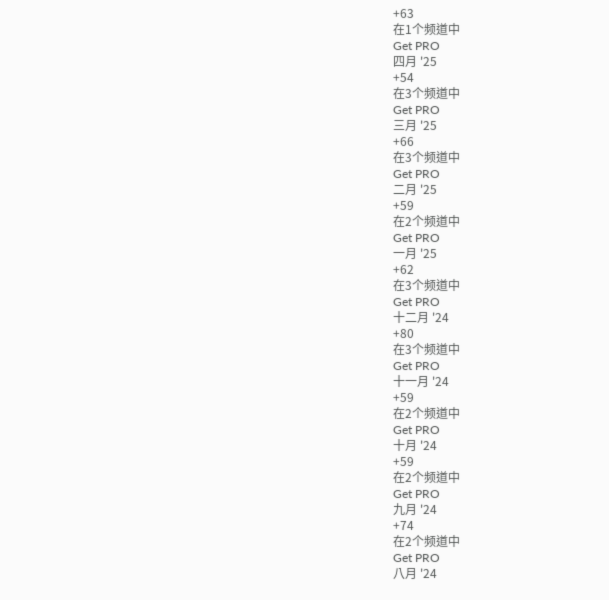+63
在1个频道中
Get PRO
四月 '25
+54
在3个频道中
Get PRO
三月 '25
+66
在3个频道中
Get PRO
二月 '25
+59
在2个频道中
Get PRO
一月 '25
+62
在3个频道中
Get PRO
十二月 '24
+80
在3个频道中
Get PRO
十一月 '24
+59
在2个频道中
Get PRO
十月 '24
+59
在2个频道中
Get PRO
九月 '24
+74
在2个频道中
Get PRO
八月 '24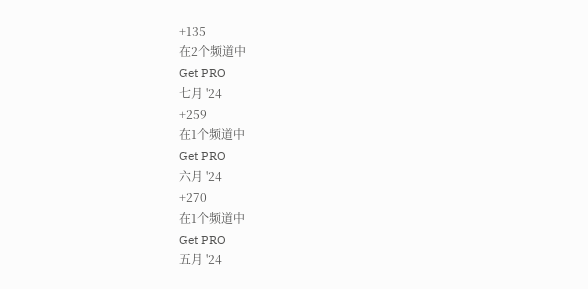+135
在2个频道中
Get PRO
七月 '24
+259
在1个频道中
Get PRO
六月 '24
+270
在1个频道中
Get PRO
五月 '24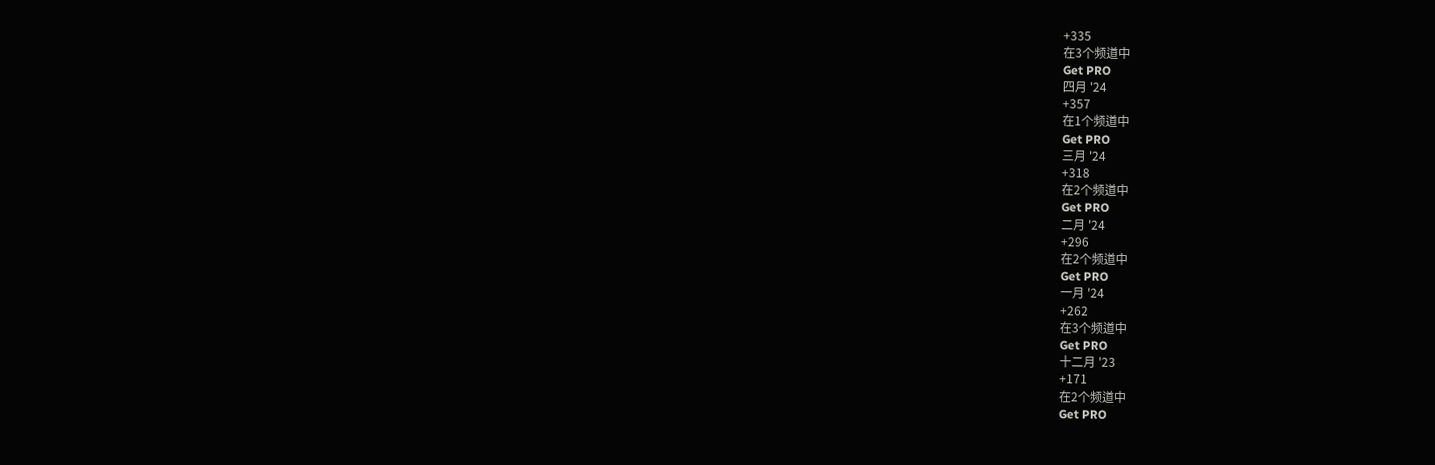+335
在3个频道中
Get PRO
四月 '24
+357
在1个频道中
Get PRO
三月 '24
+318
在2个频道中
Get PRO
二月 '24
+296
在2个频道中
Get PRO
一月 '24
+262
在3个频道中
Get PRO
十二月 '23
+171
在2个频道中
Get PRO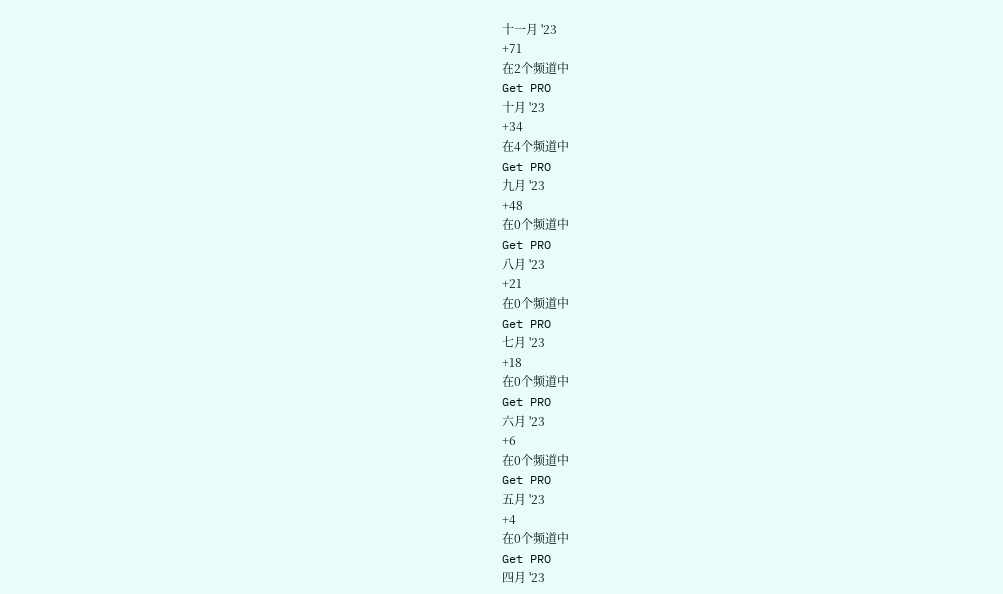十一月 '23
+71
在2个频道中
Get PRO
十月 '23
+34
在4个频道中
Get PRO
九月 '23
+48
在0个频道中
Get PRO
八月 '23
+21
在0个频道中
Get PRO
七月 '23
+18
在0个频道中
Get PRO
六月 '23
+6
在0个频道中
Get PRO
五月 '23
+4
在0个频道中
Get PRO
四月 '23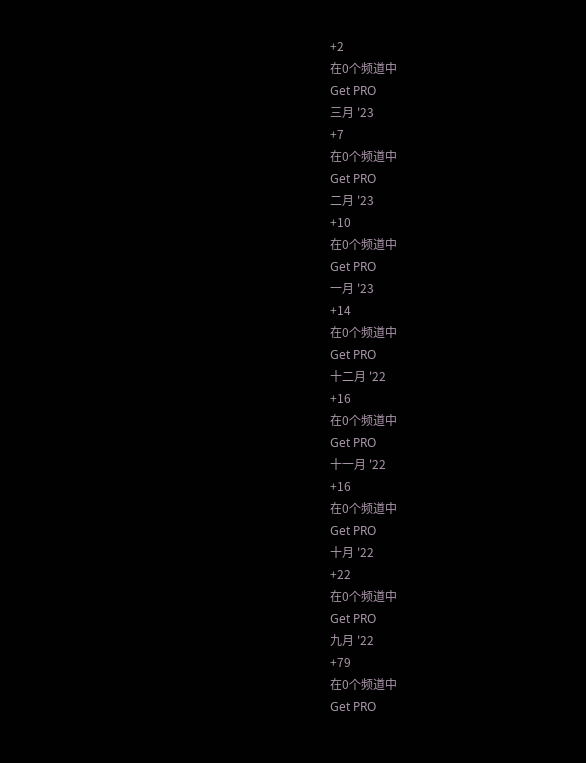+2
在0个频道中
Get PRO
三月 '23
+7
在0个频道中
Get PRO
二月 '23
+10
在0个频道中
Get PRO
一月 '23
+14
在0个频道中
Get PRO
十二月 '22
+16
在0个频道中
Get PRO
十一月 '22
+16
在0个频道中
Get PRO
十月 '22
+22
在0个频道中
Get PRO
九月 '22
+79
在0个频道中
Get PRO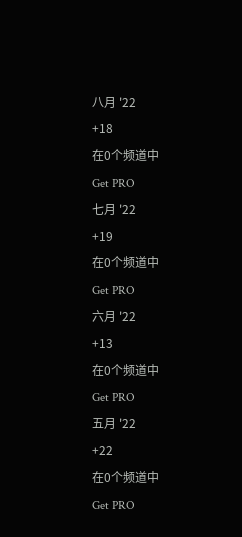八月 '22
+18
在0个频道中
Get PRO
七月 '22
+19
在0个频道中
Get PRO
六月 '22
+13
在0个频道中
Get PRO
五月 '22
+22
在0个频道中
Get PRO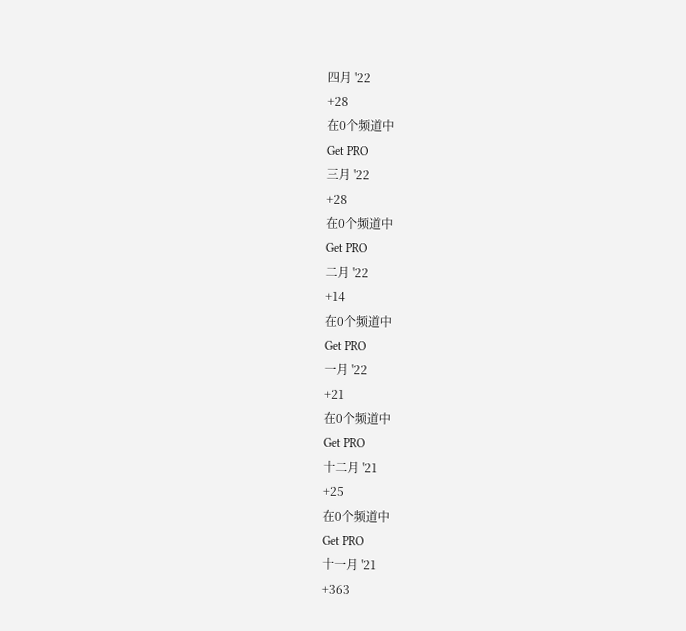四月 '22
+28
在0个频道中
Get PRO
三月 '22
+28
在0个频道中
Get PRO
二月 '22
+14
在0个频道中
Get PRO
一月 '22
+21
在0个频道中
Get PRO
十二月 '21
+25
在0个频道中
Get PRO
十一月 '21
+363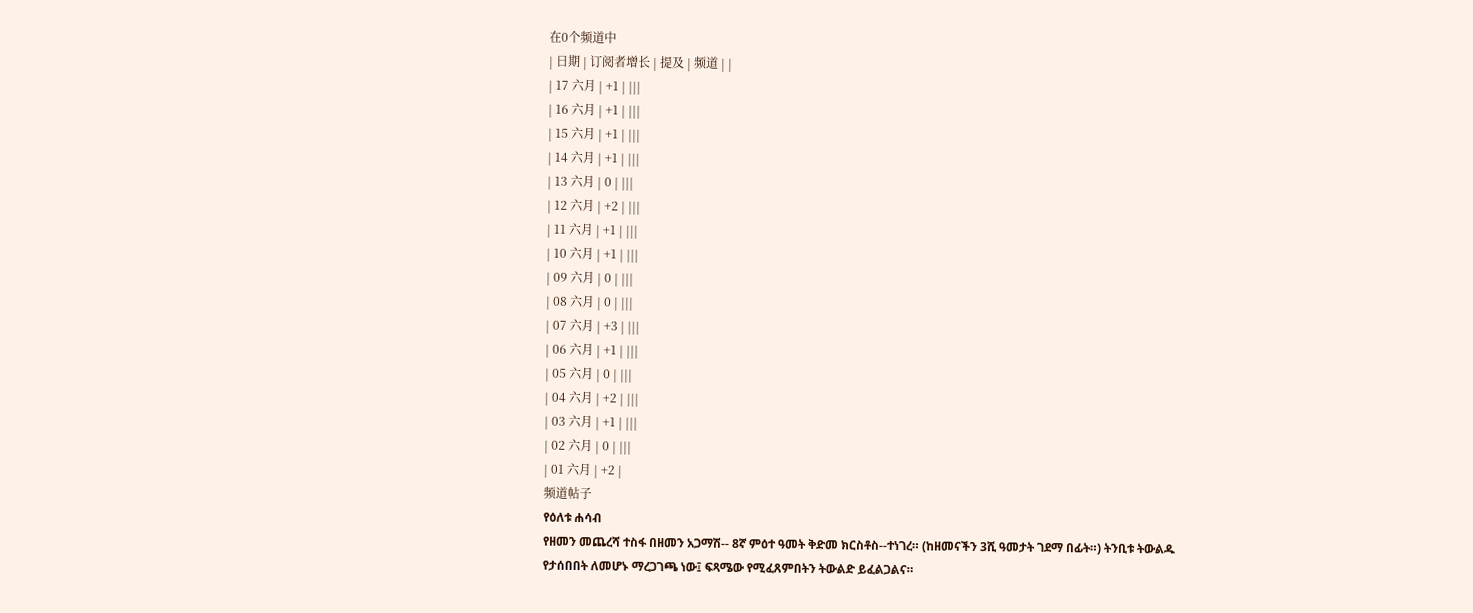在0个频道中
| 日期 | 订阅者增长 | 提及 | 频道 | |
| 17 六月 | +1 | |||
| 16 六月 | +1 | |||
| 15 六月 | +1 | |||
| 14 六月 | +1 | |||
| 13 六月 | 0 | |||
| 12 六月 | +2 | |||
| 11 六月 | +1 | |||
| 10 六月 | +1 | |||
| 09 六月 | 0 | |||
| 08 六月 | 0 | |||
| 07 六月 | +3 | |||
| 06 六月 | +1 | |||
| 05 六月 | 0 | |||
| 04 六月 | +2 | |||
| 03 六月 | +1 | |||
| 02 六月 | 0 | |||
| 01 六月 | +2 |
频道帖子
የዕለቱ ሐሳብ
የዘመን መጨረሻ ተስፋ በዘመን አጋማሽ-- 8ኛ ምዕተ ዓመት ቅድመ ክርስቶስ--ተነገረ። (ከዘመናችን 3ሺ ዓመታት ገደማ በፊት።) ትንቢቱ ትውልዱ የታሰበበት ለመሆኑ ማረጋገጫ ነው፤ ፍጻሜው የሚፈጸምበትን ትውልድ ይፈልጋልና።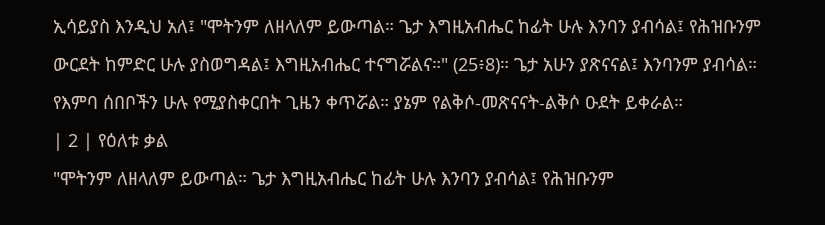ኢሳይያስ እንዲህ አለ፤ "ሞትንም ለዘላለም ይውጣል። ጌታ እግዚአብሔር ከፊት ሁሉ እንባን ያብሳል፤ የሕዝቡንም ውርደት ከምድር ሁሉ ያስወግዳል፤ እግዚአብሔር ተናግሯልና።" (25፥8)። ጌታ አሁን ያጽናናል፤ እንባንም ያብሳል። የእምባ ሰበቦችን ሁሉ የሚያስቀርበት ጊዜን ቀጥሯል። ያኔም የልቅሶ-መጽናናት-ልቅሶ ዑደት ይቀራል።
| 2 | የዕለቱ ቃል
"ሞትንም ለዘላለም ይውጣል። ጌታ እግዚአብሔር ከፊት ሁሉ እንባን ያብሳል፤ የሕዝቡንም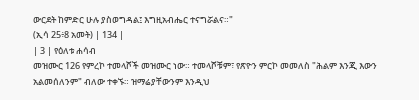ውርደት ከምድር ሁሉ ያስወግዳል፤ እግዚአብሔር ተናግሯልና።"
(ኢሳ 25፥8 አመት) | 134 |
| 3 | የዕለቱ ሐሳብ
መዝሙር 126 የምረኮ ተመላሾች መዝሙር ነው። ተመላሾቹም፣ የጽዮን ምርኮ መመለስ "ሕልም እንጂ እውን አልመሰለንም" ብለው ተቀኙ። ዝማሬያቸውንም እንዲህ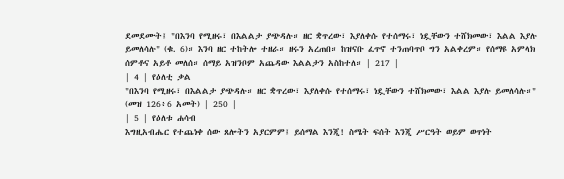ደመደሙት፤ "በእንባ የሚዘሩ፣ በእልልታ ያጭዳሉ። ዘር ቋጥረው፣ እያለቀሱ የተሰማሩ፣ ነዷቸውን ተሸክመው፣ እልል እያሉ ይመለሳሉ" (ቁ. 6)። እንባ ዘር ተከትሎ ተዘራ። ዘሩን አረጠበ። ከዝናቡ ፈጥኖ ተንጠባጥቦ ግን አልቀረም። የሰማዩ አምላክ ሰምቶና አይቶ መለሰ። ሰማይ አዝንቦም አጨዳው እልልታን አስከተለ። | 217 |
| 4 | የዕለቲ ቃል
"በእንባ የሚዘሩ፣ በእልልታ ያጭዳሉ። ዘር ቋጥረው፣ እያለቀሱ የተሰማሩ፣ ነዷቸውን ተሸክመው፣ እልል እያሉ ይመለሳሉ።"
(መዝ 126፥6 አመት) | 250 |
| 5 | የዕለቱ ሐሳብ
እግዚአብሔር የተጨነቀ ሰው ጸሎትን አያርምም፤ ይሰማል እንጂ! ስሜት ፍሰት እንጂ ሥርዓት ወይም ወጥነት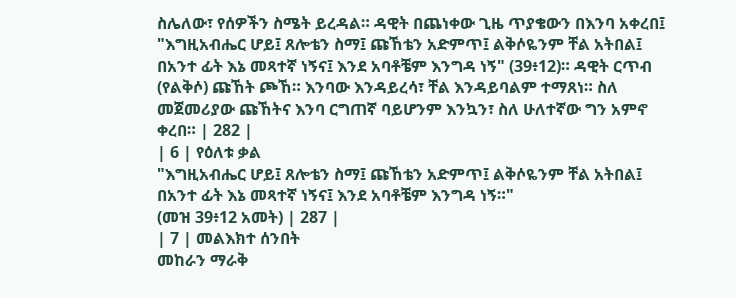ስሌለው፣ የሰዎችን ስሜት ይረዳል። ዳዊት በጨነቀው ጊዜ ጥያቄውን በእንባ አቀረበ፤ "እግዚአብሔር ሆይ፤ ጸሎቴን ስማ፤ ጩኸቴን አድምጥ፤ ልቅሶዬንም ቸል አትበል፤ በአንተ ፊት እኔ መጻተኛ ነኝና፤ እንደ አባቶቼም እንግዳ ነኝ" (39፥12)። ዳዊት ርጥብ (የልቅሶ) ጩኸት ጮኸ። እንባው እንዳይረሳ፣ ቸል እንዳይባልም ተማጸነ። ስለ መጀመሪያው ጩኸትና እንባ ርግጠኛ ባይሆንም እንኳን፣ ስለ ሁለተኛው ግን አምኖ ቀረበ። | 282 |
| 6 | የዕለቱ ቃል
"እግዚአብሔር ሆይ፤ ጸሎቴን ስማ፤ ጩኸቴን አድምጥ፤ ልቅሶዬንም ቸል አትበል፤ በአንተ ፊት እኔ መጻተኛ ነኝና፤ እንደ አባቶቼም እንግዳ ነኝ።"
(መዝ 39፥12 አመት) | 287 |
| 7 | መልእክተ ሰንበት
መከራን ማራቅ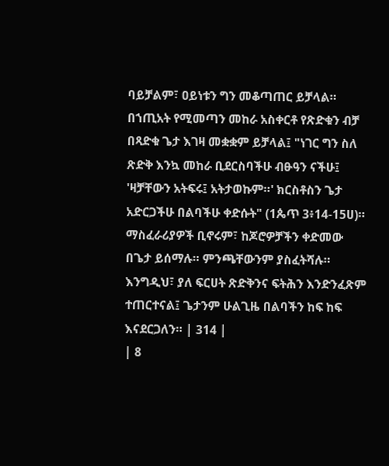ባይቻልም፣ ዐይነቱን ግን መቆጣጠር ይቻላል። በኀጢአት የሚመጣን መከራ አስቀርቶ የጽድቁን ብቻ በጻድቁ ጌታ እገዛ መቋቋም ይቻላል፤ "ነገር ግን ስለ ጽድቅ እንኳ መከራ ቢደርስባችሁ ብፁዓን ናችሁ፤ 'ዛቻቸውን አትፍሩ፤ አትታወኩም።' ክርስቶስን ጌታ አድርጋችሁ በልባችሁ ቀድሱት" (1ጴጥ 3፥14-15ሀ)። ማስፈራሪያዎች ቢኖሩም፣ ከጆሮዎቻችን ቀድመው በጌታ ይሰማሉ። ምንጫቸውንም ያስፈትሻሉ። እንግዲህ፣ ያለ ፍርሀት ጽድቅንና ፍትሕን እንድንፈጽም ተጠርተናል፤ ጌታንም ሁልጊዜ በልባችን ከፍ ከፍ እናደርጋለን። | 314 |
| 8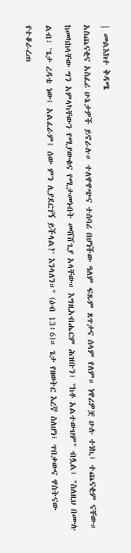| መልእክተ ቅዳሜ
አስጨናቂና አስፈሪ ሁኔታዎች ይኖራሉ። ተለዋዋጭና ተሰባሪ በሆነችው ዓለም ፍጹም ጸጥታና ሰላም የለም። ነዋሪዎቿ ሁሉ ተነኪ፣ ተጨናቂም ናቸው። ከመካከላቸው ግን አምላካቸውን የሚያውቁና የሚታመኑበት መሸሸጊያ አላቸው። እግዚአብሔርም ሕዝቡን፣ "ከቶ አልተውህም" ብሏል፣ "ስለዚህ በሙሉ ልብ፣ 'ጌታ ረዳቴ ነው፤ አልፈራም፤ ሰው ምን ሊያደርገኝ ይችላል?' እንላለን።" (ዕብ 13፥6)። ጌታ የዘወትር እረኛ ስለሆነ፣ ጥበቃውና ዋስትናው የተቆራረጠ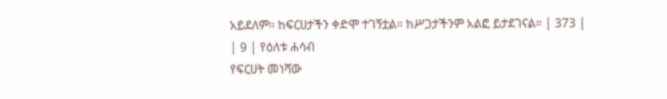አይደለም። ከፍርሀታችን ቀድሞ ተገኝቷል። ከሥጋታችንም አልፎ ይታደገናል። | 373 |
| 9 | የዕለቱ ሐሳብ
የፍርሀት መነሻው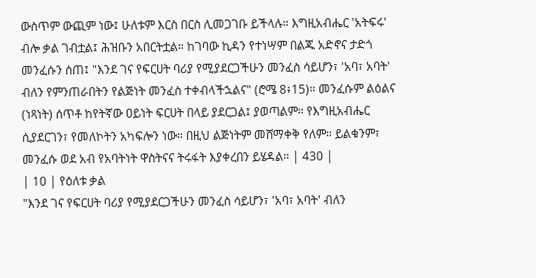ውስጥም ውጪም ነው፤ ሁለቱም እርስ በርስ ሊመጋገቡ ይችላሉ። እግዚአብሔር 'አትፍሩ' ብሎ ቃል ገብቷል፤ ሕዝቡን አበርትቷል። ከገባው ኪዳን የተነሣም በልጁ አድኖና ታድጎ መንፈሱን ሰጠ፤ "እንደ ገና የፍርሀት ባሪያ የሚያደርጋችሁን መንፈስ ሳይሆን፣ 'አባ፣ አባት' ብለን የምንጠራበትን የልጅነት መንፈስ ተቀብላችኋልና" (ሮሜ 8፥15)። መንፈሱም ልዕልና (ነጻነት) ሰጥቶ ከየትኛው ዐይነት ፍርሀት በላይ ያደርጋል፤ ያወጣልም። የእግዚአብሔር ሲያደርገን፣ የመለኮትን አካፍሎን ነው። በዚህ ልጅነትም መሸማቀቅ የለም። ይልቁንም፣ መንፈሱ ወደ አብ የአባትነት ዋስትናና ትሩፋት እያቀረበን ይሄዳል። | 430 |
| 10 | የዕለቱ ቃል
"እንደ ገና የፍርሀት ባሪያ የሚያደርጋችሁን መንፈስ ሳይሆን፣ 'አባ፣ አባት' ብለን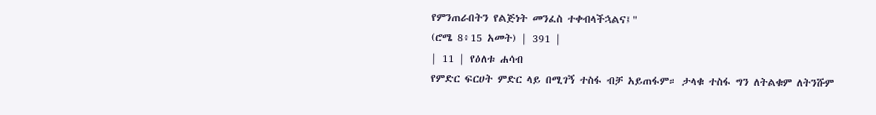የምንጠራበትን የልጅነት መንፈስ ተቀብላችኋልና፤"
(ሮሜ 8፥15 አመት) | 391 |
| 11 | የዕለቱ ሐሳብ
የምድር ፍርሀት ምድር ላይ በሚገኝ ተስፋ ብቻ አይጠፋም። ታላቁ ተስፋ ግን ለትልቁም ለትንሹም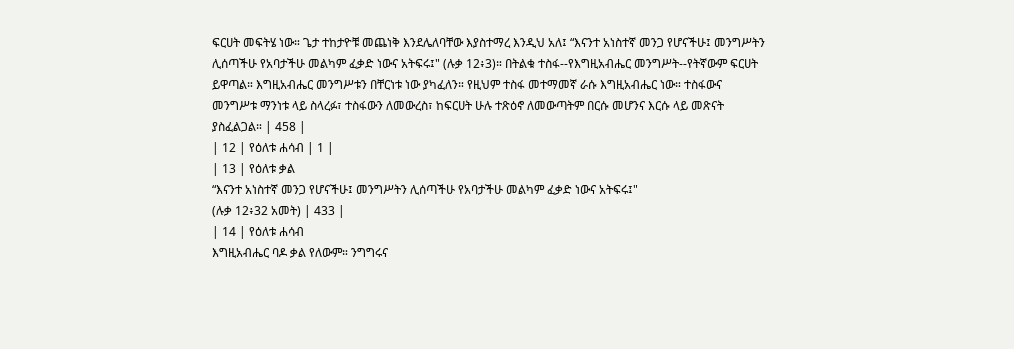ፍርሀት መፍትሄ ነው። ጌታ ተከታዮቹ መጨነቅ እንደሌለባቸው እያስተማረ እንዲህ አለ፤ “እናንተ አነስተኛ መንጋ የሆናችሁ፤ መንግሥትን ሊሰጣችሁ የአባታችሁ መልካም ፈቃድ ነውና አትፍሩ፤" (ሉቃ 12፥3)። በትልቁ ተስፋ--የእግዚአብሔር መንግሥት--የትኛውም ፍርሀት ይዋጣል። እግዚአብሔር መንግሥቱን በቸርነቱ ነው ያካፈለን። የዚህም ተስፋ መተማመኛ ራሱ እግዚአብሔር ነው። ተስፋውና መንግሥቱ ማንነቱ ላይ ስላረፉ፣ ተስፋውን ለመውረስ፣ ከፍርሀት ሁሉ ተጽዕኖ ለመውጣትም በርሱ መሆንና እርሱ ላይ መጽናት ያስፈልጋል። | 458 |
| 12 | የዕለቱ ሐሳብ | 1 |
| 13 | የዕለቱ ቃል
“እናንተ አነስተኛ መንጋ የሆናችሁ፤ መንግሥትን ሊሰጣችሁ የአባታችሁ መልካም ፈቃድ ነውና አትፍሩ፤"
(ሉቃ 12፥32 አመት) | 433 |
| 14 | የዕለቱ ሐሳብ
እግዚአብሔር ባዶ ቃል የለውም። ንግግሩና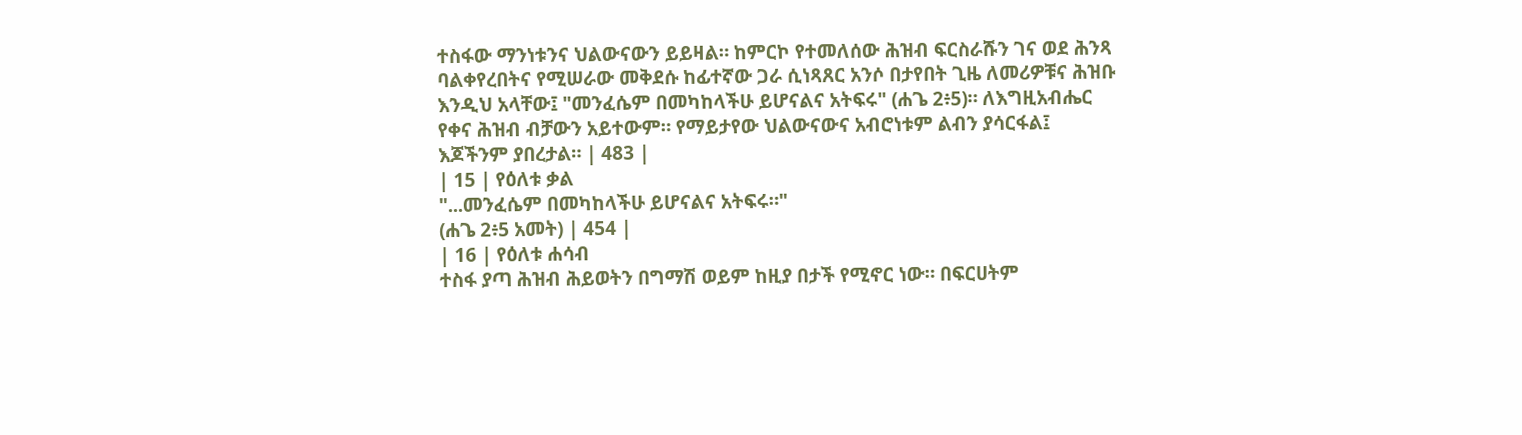ተስፋው ማንነቱንና ህልውናውን ይይዛል። ከምርኮ የተመለሰው ሕዝብ ፍርስራሹን ገና ወደ ሕንጻ ባልቀየረበትና የሚሠራው መቅደሱ ከፊተኛው ጋራ ሲነጻጸር አንሶ በታየበት ጊዜ ለመሪዎቹና ሕዝቡ እንዲህ አላቸው፤ "መንፈሴም በመካከላችሁ ይሆናልና አትፍሩ" (ሐጌ 2፥5)። ለእግዚአብሔር የቀና ሕዝብ ብቻውን አይተውም። የማይታየው ህልውናውና አብሮነቱም ልብን ያሳርፋል፤ እጆችንም ያበረታል። | 483 |
| 15 | የዕለቱ ቃል
"...መንፈሴም በመካከላችሁ ይሆናልና አትፍሩ።"
(ሐጌ 2፥5 አመት) | 454 |
| 16 | የዕለቱ ሐሳብ
ተስፋ ያጣ ሕዝብ ሕይወትን በግማሽ ወይም ከዚያ በታች የሚኖር ነው። በፍርሀትም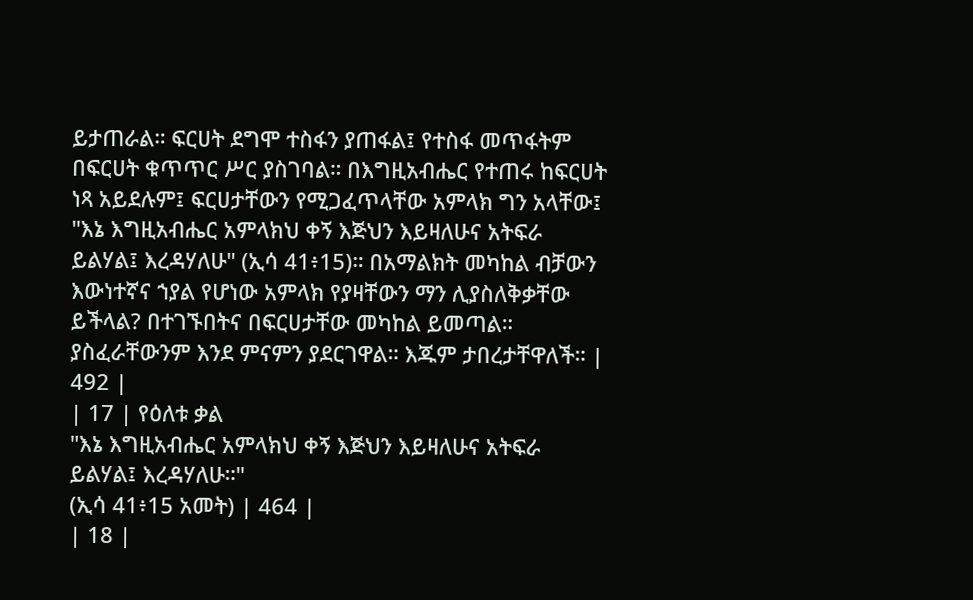ይታጠራል። ፍርሀት ደግሞ ተስፋን ያጠፋል፤ የተስፋ መጥፋትም በፍርሀት ቁጥጥር ሥር ያስገባል። በእግዚአብሔር የተጠሩ ከፍርሀት ነጻ አይደሉም፤ ፍርሀታቸውን የሚጋፈጥላቸው አምላክ ግን አላቸው፤ "እኔ እግዚአብሔር አምላክህ ቀኝ እጅህን እይዛለሁና አትፍራ ይልሃል፤ እረዳሃለሁ" (ኢሳ 41፥15)። በአማልክት መካከል ብቻውን እውነተኛና ኀያል የሆነው አምላክ የያዛቸውን ማን ሊያስለቅቃቸው ይችላል? በተገኙበትና በፍርሀታቸው መካከል ይመጣል። ያስፈራቸውንም እንደ ምናምን ያደርገዋል። እጁም ታበረታቸዋለች። | 492 |
| 17 | የዕለቱ ቃል
"እኔ እግዚአብሔር አምላክህ ቀኝ እጅህን እይዛለሁና አትፍራ ይልሃል፤ እረዳሃለሁ።"
(ኢሳ 41፥15 አመት) | 464 |
| 18 |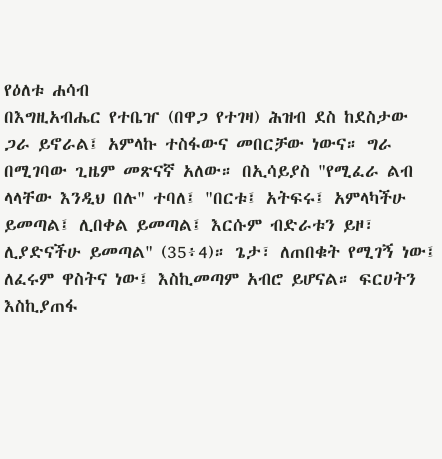የዕለቱ ሐሳብ
በእግዚአብሔር የተቤዠ (በዋጋ የተገዛ) ሕዝብ ደስ ከደስታው ጋራ ይኖራል፤ አምላኩ ተስፋውና መበርቻው ነውና። ግራ በሚገባው ጊዜም መጽናኛ አለው። በኢሳይያስ "የሚፈራ ልብ ላላቸው እንዲህ በሉ" ተባለ፤ "በርቱ፤ አትፍሩ፤ አምላካችሁ ይመጣል፤ ሊበቀል ይመጣል፤ እርሱም ብድራቱን ይዞ፣ ሊያድናችሁ ይመጣል" (35፥4)። ጌታ፣ ለጠበቁት የሚገኝ ነው፤ ለፈሩም ዋስትና ነው፤ እስኪመጣም አብሮ ይሆናል። ፍርሀትን እስኪያጠፋ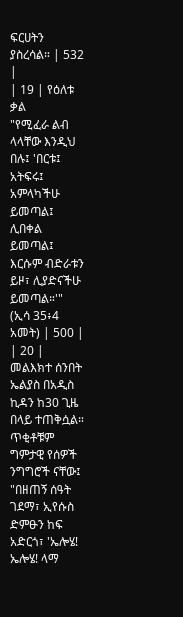ፍርሀትን ያስረሳል። | 532 |
| 19 | የዕለቱ ቃል
"የሚፈራ ልብ ላላቸው እንዲህ በሉ፤ 'በርቱ፤ አትፍሩ፤ አምላካችሁ ይመጣል፤ ሊበቀል ይመጣል፤ እርሱም ብድራቱን ይዞ፣ ሊያድናችሁ ይመጣል።'"
(ኢሳ 35፥4 አመት) | 500 |
| 20 | መልእክተ ሰንበት
ኤልያስ በአዲስ ኪዳን ከ30 ጊዜ በላይ ተጠቅሷል። ጥቂቶቹም ግምታዊ የሰዎች ንግግሮች ናቸው፤ "በዘጠኝ ሰዓት ገደማ፣ ኢየሱስ ድምፁን ከፍ አድርጎ፣ 'ኤሎሄ! ኤሎሄ! ላማ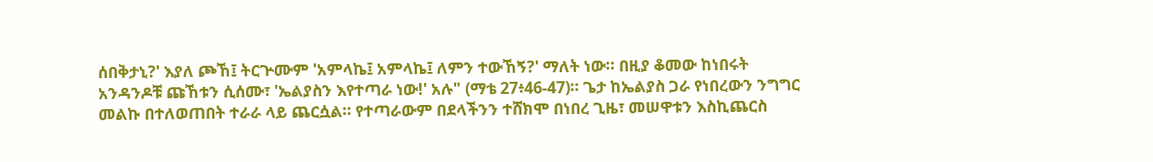ሰበቅታኒ?' እያለ ጮኸ፤ ትርጕሙም 'አምላኬ፤ አምላኬ፤ ለምን ተውኸኝ?' ማለት ነው። በዚያ ቆመው ከነበሩት አንዳንዶቹ ጩኸቱን ሲሰሙ፣ 'ኤልያስን እየተጣራ ነው!' አሉ" (ማቴ 27፥46-47)። ጌታ ከኤልያስ ጋራ የነበረውን ንግግር መልኩ በተለወጠበት ተራራ ላይ ጨርሷል። የተጣራውም በደላችንን ተሸክሞ በነበረ ጊዜ፣ መሠዋቱን እስኪጨርስ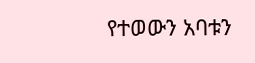የተወውን አባቱን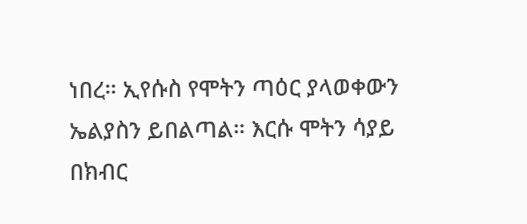ነበረ። ኢየሱስ የሞትን ጣዕር ያላወቀውን ኤልያስን ይበልጣል። እርሱ ሞትን ሳያይ በክብር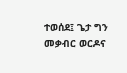ተወሰደ፤ ጌታ ግን መቃብር ወርዶና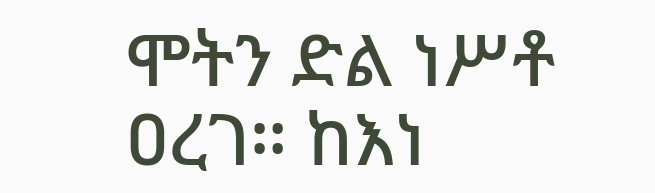ሞትን ድል ነሥቶ ዐረገ። ከእነ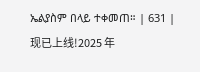ኤልያስም በላይ ተቀመጠ። | 631 |
现已上线!2025 年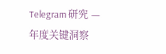Telegram 研究 — 年度关键洞察